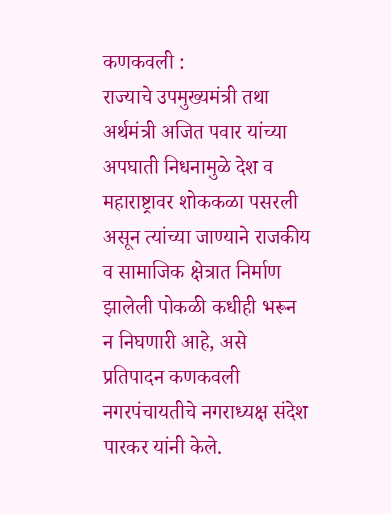कणकवली :
राज्याचे उपमुख्यमंत्री तथा अर्थमंत्री अजित पवार यांच्या अपघाती निधनामुळे देश व महाराष्ट्रावर शोककळा पसरली असून त्यांच्या जाण्याने राजकीय व सामाजिक क्षेत्रात निर्माण झालेली पोकळी कधीही भरून न निघणारी आहे, असे प्रतिपादन कणकवली नगरपंचायतीचे नगराध्यक्ष संदेश पारकर यांनी केले.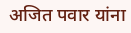अजित पवार यांना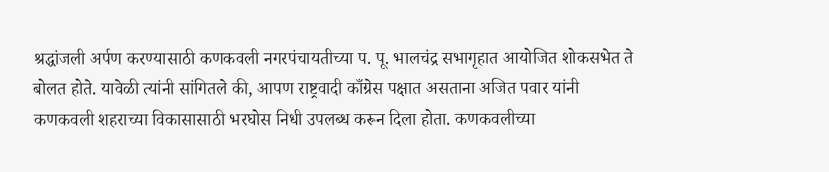श्रद्धांजली अर्पण करण्यासाठी कणकवली नगरपंचायतीच्या प. पू. भालचंद्र सभागृहात आयोजित शोकसभेत ते बोलत होते. यावेळी त्यांनी सांगितले की, आपण राष्ट्रवादी काँग्रेस पक्षात असताना अजित पवार यांनी कणकवली शहराच्या विकासासाठी भरघोस निधी उपलब्ध करून दिला होता. कणकवलीच्या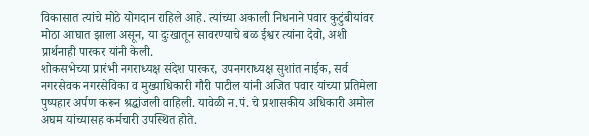विकासात त्यांचे मोठे योगदान राहिले आहे. त्यांच्या अकाली निधनाने पवार कुटुंबीयांवर मोठा आघात झाला असून, या दुःखातून सावरण्याचे बळ ईश्वर त्यांना देवो, अशी प्रार्थनाही पारकर यांनी केली.
शोकसभेच्या प्रारंभी नगराध्यक्ष संदेश पारकर, उपनगराध्यक्ष सुशांत नाईक, सर्व नगरसेवक नगरसेविका व मुख्याधिकारी गौरी पाटील यांनी अजित पवार यांच्या प्रतिमेला पुष्पहार अर्पण करून श्रद्धांजली वाहिली. यावेळी न.पं. चे प्रशासकीय अधिकारी अमोल अघम यांच्यासह कर्मचारी उपस्थित होते.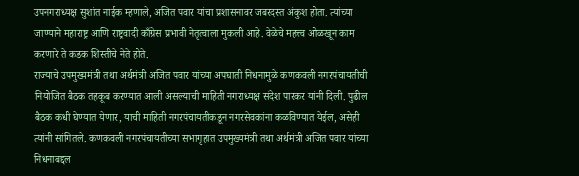उपनगराध्यक्ष सुशांत नाईक म्हणाले, अजित पवार यांचा प्रशासनावर जबरदस्त अंकुश होता. त्यांच्या जाण्याने महाराष्ट्र आणि राष्ट्रवादी काँग्रेस प्रभावी नेतृत्वाला मुकली आहे. वेळेचे महत्त्व ओळखून काम करणारे ते कडक शिस्तीचे नेते होते.
राज्याचे उपमुख्यमंत्री तथा अर्थमंत्री अजित पवार यांच्या अपघाती निधनामुळे कणकवली नगरपंचायतीची नियोजित बैठक तहकूब करण्यात आली असल्याची माहिती नगराध्यक्ष संदेश पारकर यांनी दिली. पुढील बैठक कधी घेण्यात येणार, याची माहिती नगरपंचायतीकडून नगरसेवकांना कळविण्यात येईल, असेही त्यांनी सांगितले. कणकवली नगरपंचायतीच्या सभागृहात उपमुख्यमंत्री तथा अर्थमंत्री अजित पवार यांच्या निधनाबद्दल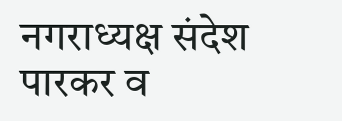नगराध्यक्ष संदेश पारकर व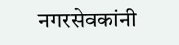नगरसेवकांनी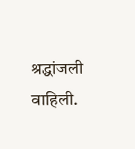श्रद्धांजली वाहिली.